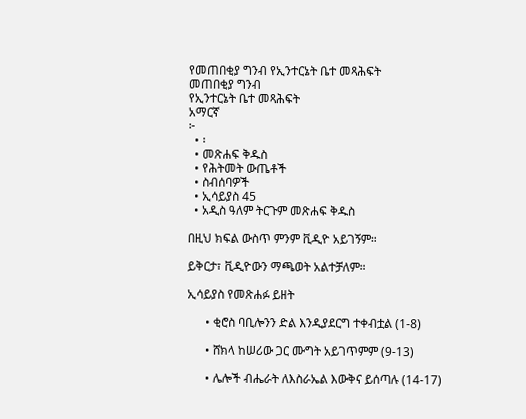የመጠበቂያ ግንብ የኢንተርኔት ቤተ መጻሕፍት
መጠበቂያ ግንብ
የኢንተርኔት ቤተ መጻሕፍት
አማርኛ
፦
  • ፡
  • መጽሐፍ ቅዱስ
  • የሕትመት ውጤቶች
  • ስብሰባዎች
  • ኢሳይያስ 45
  • አዲስ ዓለም ትርጉም መጽሐፍ ቅዱስ

በዚህ ክፍል ውስጥ ምንም ቪዲዮ አይገኝም።

ይቅርታ፣ ቪዲዮውን ማጫወት አልተቻለም።

ኢሳይያስ የመጽሐፉ ይዘት

      • ቂሮስ ባቢሎንን ድል እንዲያደርግ ተቀብቷል (1-8)

      • ሸክላ ከሠሪው ጋር ሙግት አይገጥምም (9-13)

      • ሌሎች ብሔራት ለእስራኤል እውቅና ይሰጣሉ (14-17)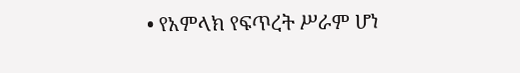• የአምላክ የፍጥረት ሥራም ሆነ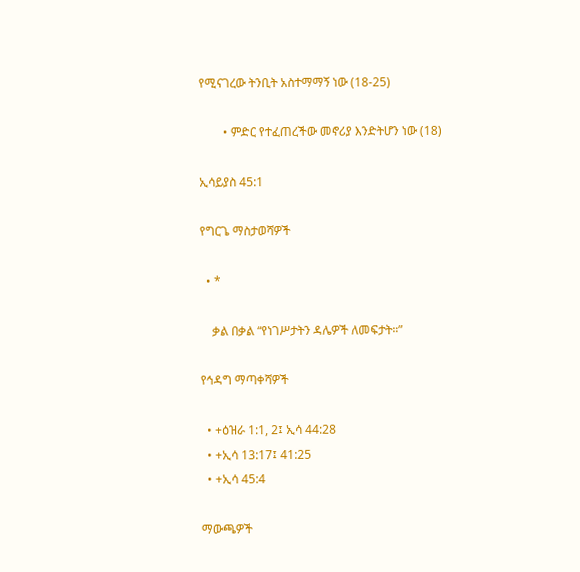የሚናገረው ትንቢት አስተማማኝ ነው (18-25)

        • ምድር የተፈጠረችው መኖሪያ እንድትሆን ነው (18)

ኢሳይያስ 45:1

የግርጌ ማስታወሻዎች

  • *

    ቃል በቃል “የነገሥታትን ዳሌዎች ለመፍታት።”

የኅዳግ ማጣቀሻዎች

  • +ዕዝራ 1:1, 2፤ ኢሳ 44:28
  • +ኢሳ 13:17፤ 41:25
  • +ኢሳ 45:4

ማውጫዎች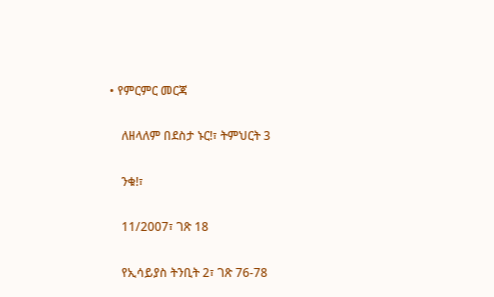• የምርምር መርጃ

    ለዘላለም በደስታ ኑር!፣ ትምህርት 3

    ንቁ!፣

    11/2007፣ ገጽ 18

    የኢሳይያስ ትንቢት 2፣ ገጽ 76-78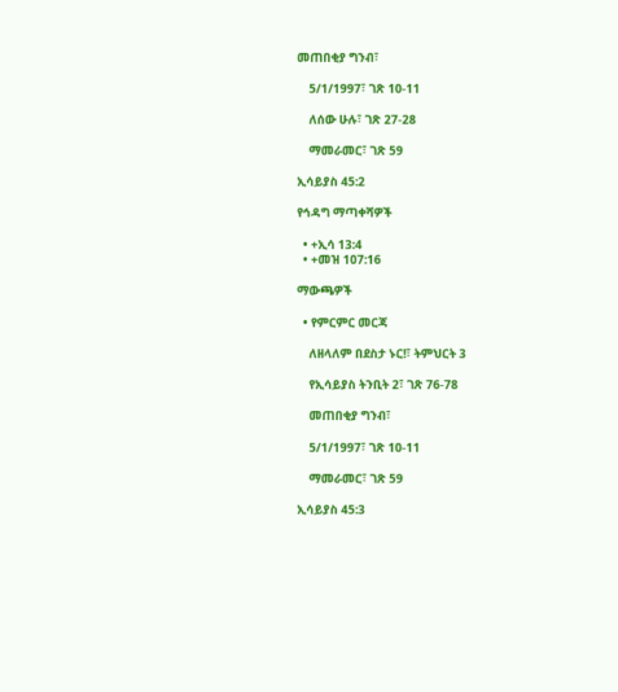መጠበቂያ ግንብ፣

    5/1/1997፣ ገጽ 10-11

    ለሰው ሁሉ፣ ገጽ 27-28

    ማመራመር፣ ገጽ 59

ኢሳይያስ 45:2

የኅዳግ ማጣቀሻዎች

  • +ኢሳ 13:4
  • +መዝ 107:16

ማውጫዎች

  • የምርምር መርጃ

    ለዘላለም በደስታ ኑር!፣ ትምህርት 3

    የኢሳይያስ ትንቢት 2፣ ገጽ 76-78

    መጠበቂያ ግንብ፣

    5/1/1997፣ ገጽ 10-11

    ማመራመር፣ ገጽ 59

ኢሳይያስ 45:3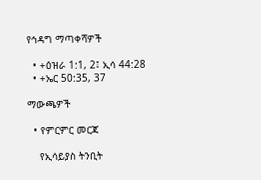የኅዳግ ማጣቀሻዎች

  • +ዕዝራ 1:1, 2፤ ኢሳ 44:28
  • +ኤር 50:35, 37

ማውጫዎች

  • የምርምር መርጃ

    የኢሳይያስ ትንቢት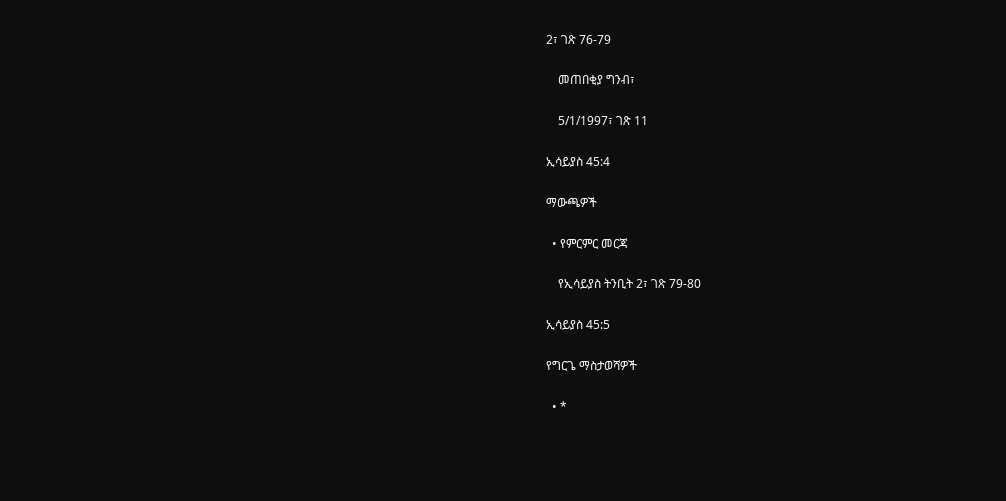2፣ ገጽ 76-79

    መጠበቂያ ግንብ፣

    5/1/1997፣ ገጽ 11

ኢሳይያስ 45:4

ማውጫዎች

  • የምርምር መርጃ

    የኢሳይያስ ትንቢት 2፣ ገጽ 79-80

ኢሳይያስ 45:5

የግርጌ ማስታወሻዎች

  • *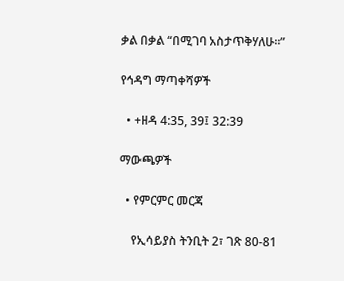ቃል በቃል “በሚገባ አስታጥቅሃለሁ።”

የኅዳግ ማጣቀሻዎች

  • +ዘዳ 4:35, 39፤ 32:39

ማውጫዎች

  • የምርምር መርጃ

    የኢሳይያስ ትንቢት 2፣ ገጽ 80-81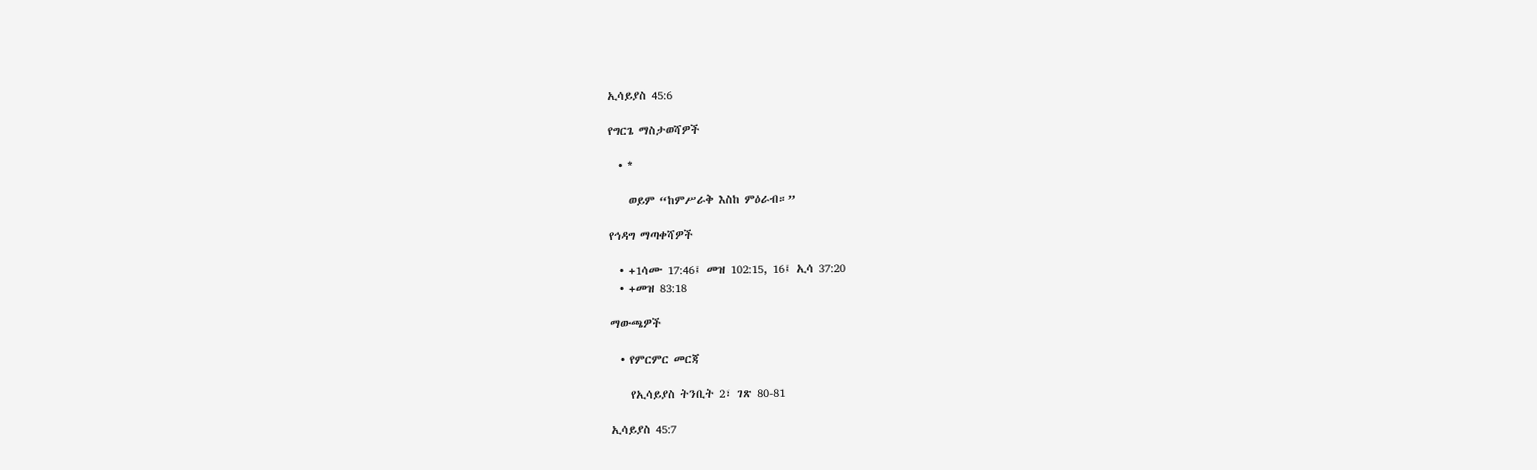ኢሳይያስ 45:6

የግርጌ ማስታወሻዎች

  • *

    ወይም “ከምሥራቅ እስከ ምዕራብ።”

የኅዳግ ማጣቀሻዎች

  • +1ሳሙ 17:46፤ መዝ 102:15, 16፤ ኢሳ 37:20
  • +መዝ 83:18

ማውጫዎች

  • የምርምር መርጃ

    የኢሳይያስ ትንቢት 2፣ ገጽ 80-81

ኢሳይያስ 45:7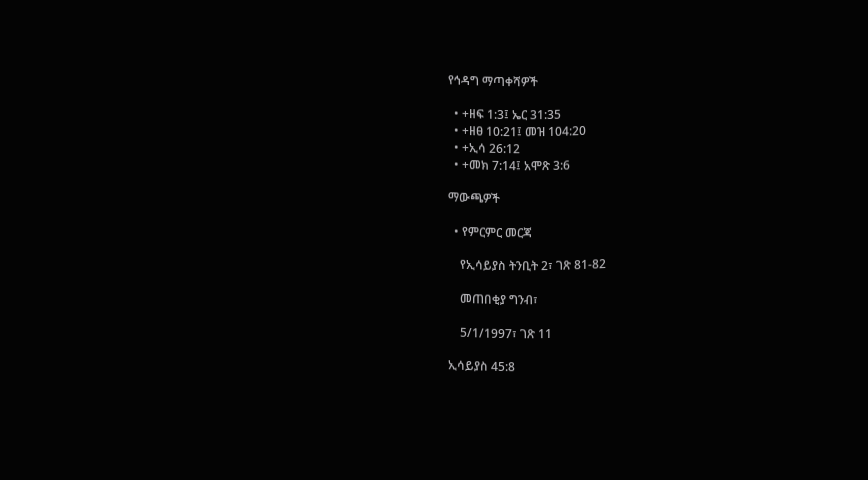የኅዳግ ማጣቀሻዎች

  • +ዘፍ 1:3፤ ኤር 31:35
  • +ዘፀ 10:21፤ መዝ 104:20
  • +ኢሳ 26:12
  • +መክ 7:14፤ አሞጽ 3:6

ማውጫዎች

  • የምርምር መርጃ

    የኢሳይያስ ትንቢት 2፣ ገጽ 81-82

    መጠበቂያ ግንብ፣

    5/1/1997፣ ገጽ 11

ኢሳይያስ 45:8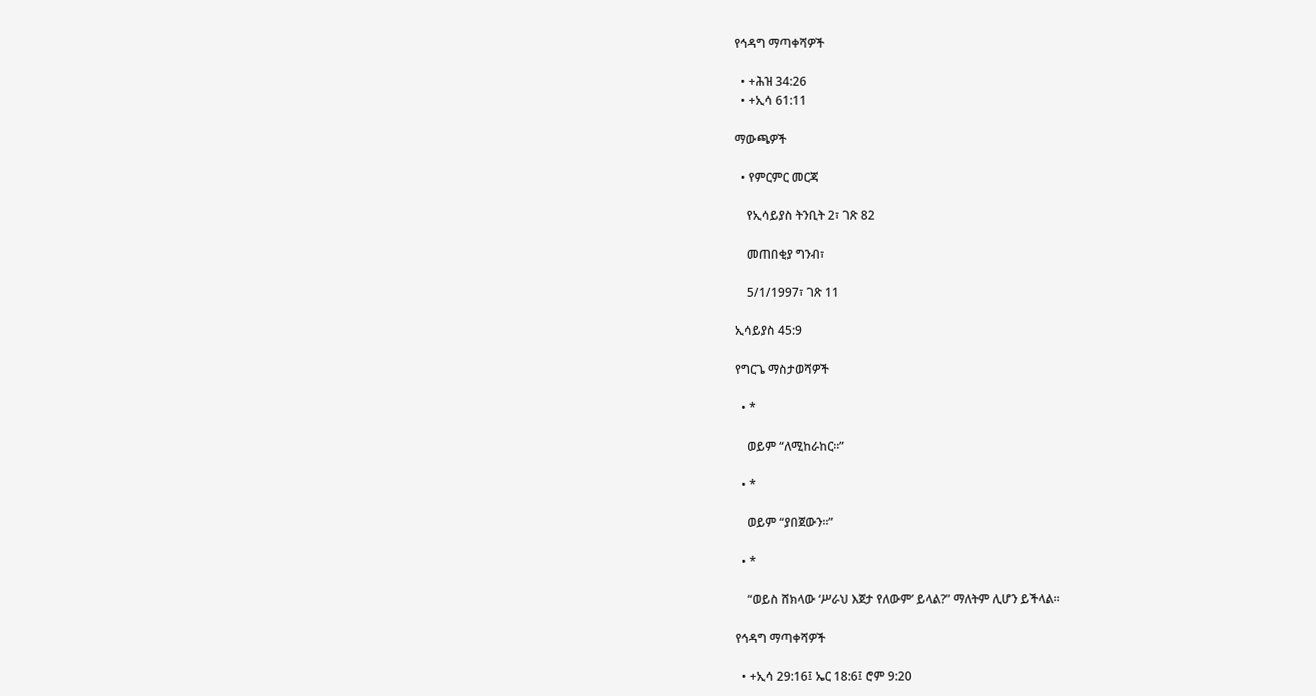የኅዳግ ማጣቀሻዎች

  • +ሕዝ 34:26
  • +ኢሳ 61:11

ማውጫዎች

  • የምርምር መርጃ

    የኢሳይያስ ትንቢት 2፣ ገጽ 82

    መጠበቂያ ግንብ፣

    5/1/1997፣ ገጽ 11

ኢሳይያስ 45:9

የግርጌ ማስታወሻዎች

  • *

    ወይም “ለሚከራከር።”

  • *

    ወይም “ያበጀውን።”

  • *

    “ወይስ ሸክላው ‘ሥራህ እጀታ የለውም’ ይላል?” ማለትም ሊሆን ይችላል።

የኅዳግ ማጣቀሻዎች

  • +ኢሳ 29:16፤ ኤር 18:6፤ ሮም 9:20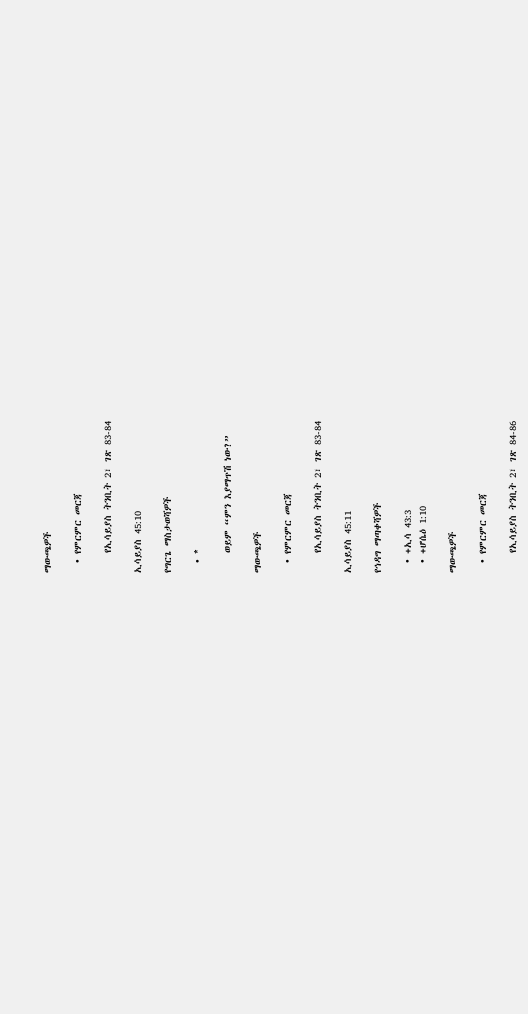ማውጫዎች

  • የምርምር መርጃ

    የኢሳይያስ ትንቢት 2፣ ገጽ 83-84

ኢሳይያስ 45:10

የግርጌ ማስታወሻዎች

  • *

    ወይም “ምን እያማጥሽ ነው?”

ማውጫዎች

  • የምርምር መርጃ

    የኢሳይያስ ትንቢት 2፣ ገጽ 83-84

ኢሳይያስ 45:11

የኅዳግ ማጣቀሻዎች

  • +ኢሳ 43:3
  • +ሆሴዕ 1:10

ማውጫዎች

  • የምርምር መርጃ

    የኢሳይያስ ትንቢት 2፣ ገጽ 84-86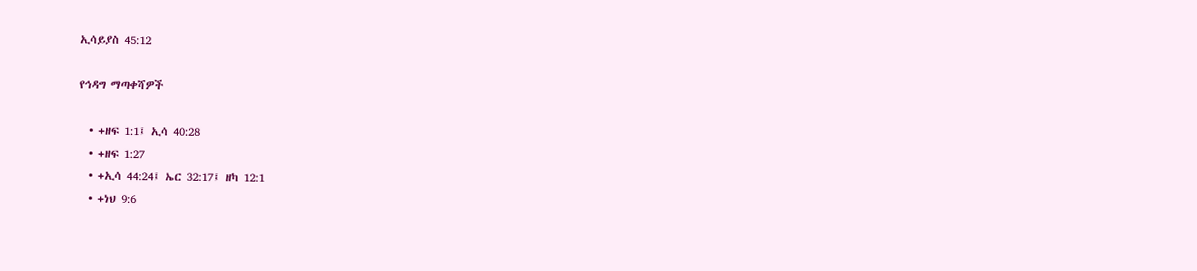ኢሳይያስ 45:12

የኅዳግ ማጣቀሻዎች

  • +ዘፍ 1:1፤ ኢሳ 40:28
  • +ዘፍ 1:27
  • +ኢሳ 44:24፤ ኤር 32:17፤ ዘካ 12:1
  • +ነህ 9:6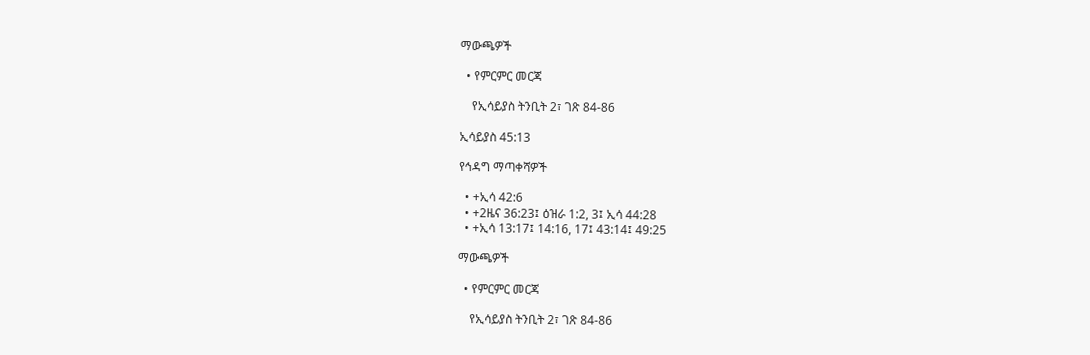ማውጫዎች

  • የምርምር መርጃ

    የኢሳይያስ ትንቢት 2፣ ገጽ 84-86

ኢሳይያስ 45:13

የኅዳግ ማጣቀሻዎች

  • +ኢሳ 42:6
  • +2ዜና 36:23፤ ዕዝራ 1:2, 3፤ ኢሳ 44:28
  • +ኢሳ 13:17፤ 14:16, 17፤ 43:14፤ 49:25

ማውጫዎች

  • የምርምር መርጃ

    የኢሳይያስ ትንቢት 2፣ ገጽ 84-86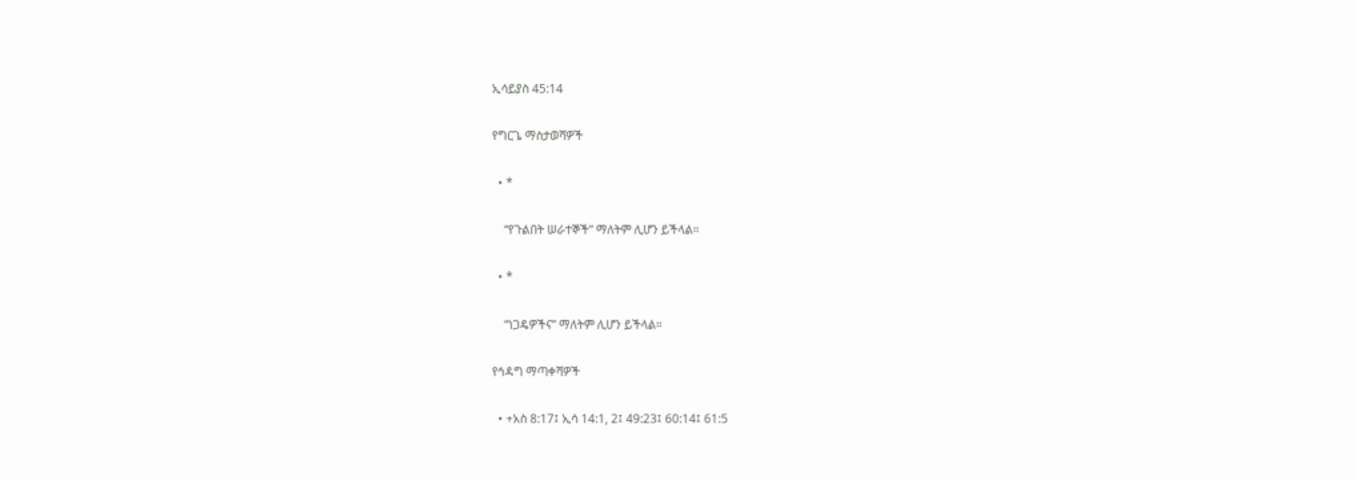ኢሳይያስ 45:14

የግርጌ ማስታወሻዎች

  • *

    “የጉልበት ሠራተኞች” ማለትም ሊሆን ይችላል።

  • *

    “ነጋዴዎችና” ማለትም ሊሆን ይችላል።

የኅዳግ ማጣቀሻዎች

  • +አስ 8:17፤ ኢሳ 14:1, 2፤ 49:23፤ 60:14፤ 61:5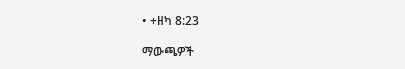• +ዘካ 8:23

ማውጫዎች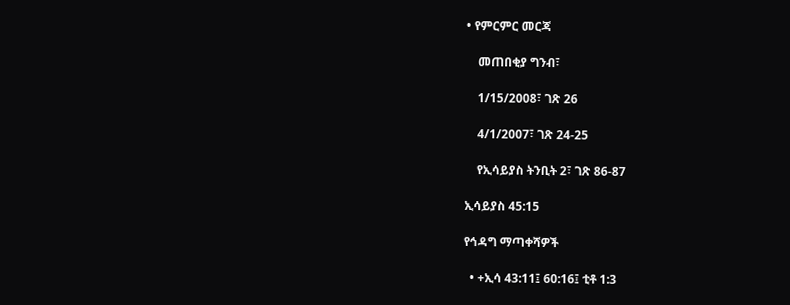• የምርምር መርጃ

    መጠበቂያ ግንብ፣

    1/15/2008፣ ገጽ 26

    4/1/2007፣ ገጽ 24-25

    የኢሳይያስ ትንቢት 2፣ ገጽ 86-87

ኢሳይያስ 45:15

የኅዳግ ማጣቀሻዎች

  • +ኢሳ 43:11፤ 60:16፤ ቲቶ 1:3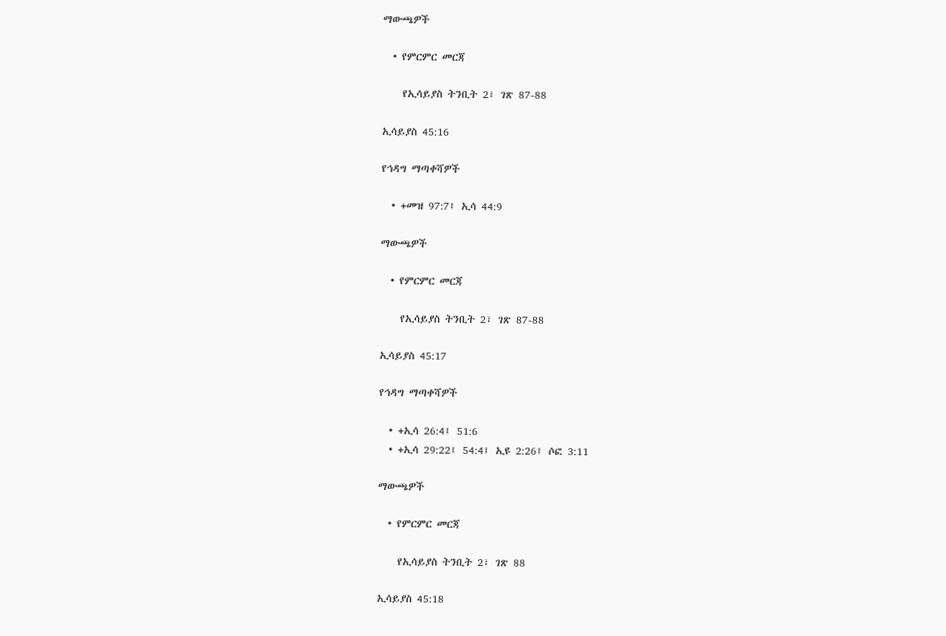ማውጫዎች

  • የምርምር መርጃ

    የኢሳይያስ ትንቢት 2፣ ገጽ 87-88

ኢሳይያስ 45:16

የኅዳግ ማጣቀሻዎች

  • +መዝ 97:7፤ ኢሳ 44:9

ማውጫዎች

  • የምርምር መርጃ

    የኢሳይያስ ትንቢት 2፣ ገጽ 87-88

ኢሳይያስ 45:17

የኅዳግ ማጣቀሻዎች

  • +ኢሳ 26:4፤ 51:6
  • +ኢሳ 29:22፤ 54:4፤ ኢዩ 2:26፤ ሶፎ 3:11

ማውጫዎች

  • የምርምር መርጃ

    የኢሳይያስ ትንቢት 2፣ ገጽ 88

ኢሳይያስ 45:18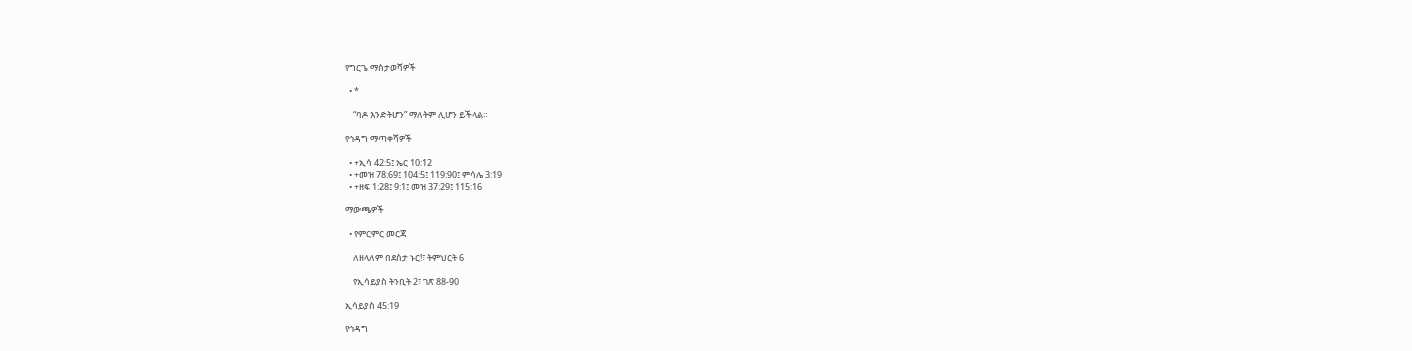የግርጌ ማስታወሻዎች

  • *

    “ባዶ እንድትሆን” ማለትም ሊሆን ይችላል።

የኅዳግ ማጣቀሻዎች

  • +ኢሳ 42:5፤ ኤር 10:12
  • +መዝ 78:69፤ 104:5፤ 119:90፤ ምሳሌ 3:19
  • +ዘፍ 1:28፤ 9:1፤ መዝ 37:29፤ 115:16

ማውጫዎች

  • የምርምር መርጃ

    ለዘላለም በደስታ ኑር!፣ ትምህርት 6

    የኢሳይያስ ትንቢት 2፣ ገጽ 88-90

ኢሳይያስ 45:19

የኅዳግ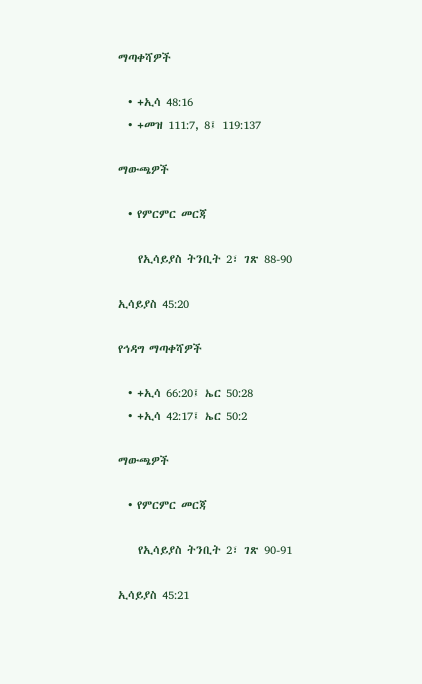ማጣቀሻዎች

  • +ኢሳ 48:16
  • +መዝ 111:7, 8፤ 119:137

ማውጫዎች

  • የምርምር መርጃ

    የኢሳይያስ ትንቢት 2፣ ገጽ 88-90

ኢሳይያስ 45:20

የኅዳግ ማጣቀሻዎች

  • +ኢሳ 66:20፤ ኤር 50:28
  • +ኢሳ 42:17፤ ኤር 50:2

ማውጫዎች

  • የምርምር መርጃ

    የኢሳይያስ ትንቢት 2፣ ገጽ 90-91

ኢሳይያስ 45:21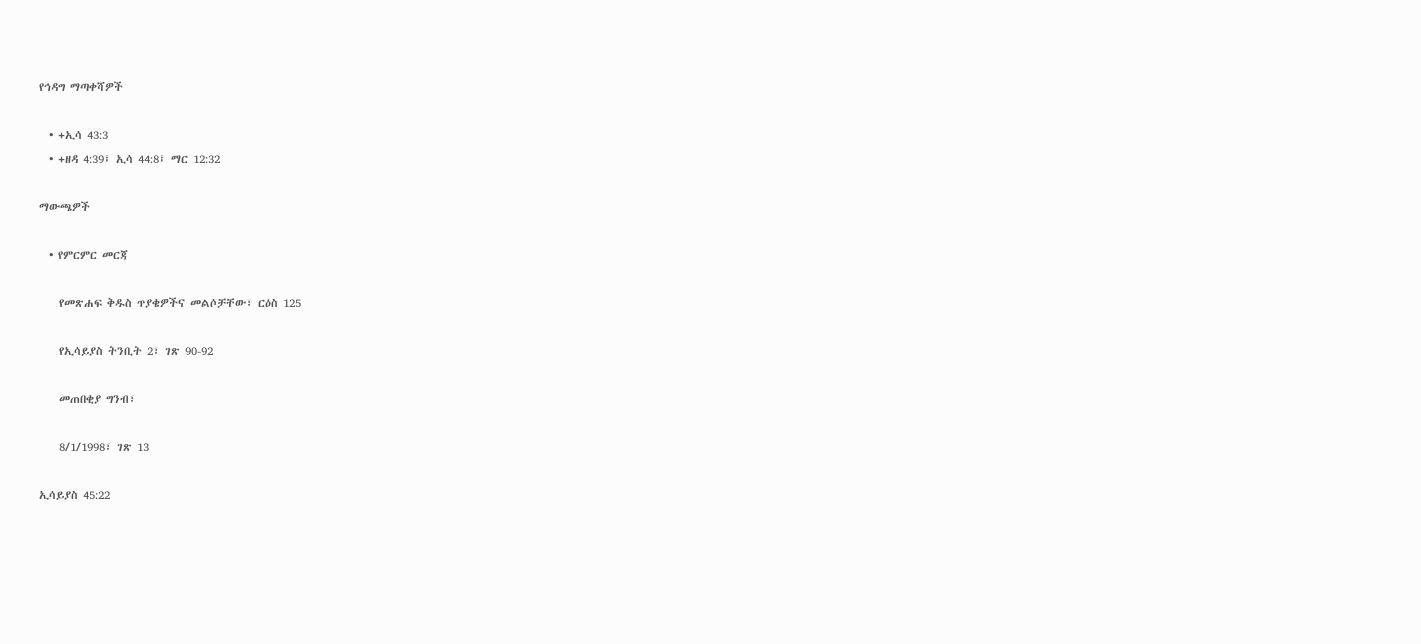የኅዳግ ማጣቀሻዎች

  • +ኢሳ 43:3
  • +ዘዳ 4:39፤ ኢሳ 44:8፤ ማር 12:32

ማውጫዎች

  • የምርምር መርጃ

    የመጽሐፍ ቅዱስ ጥያቄዎችና መልሶቻቸው፣ ርዕስ 125

    የኢሳይያስ ትንቢት 2፣ ገጽ 90-92

    መጠበቂያ ግንብ፣

    8/1/1998፣ ገጽ 13

ኢሳይያስ 45:22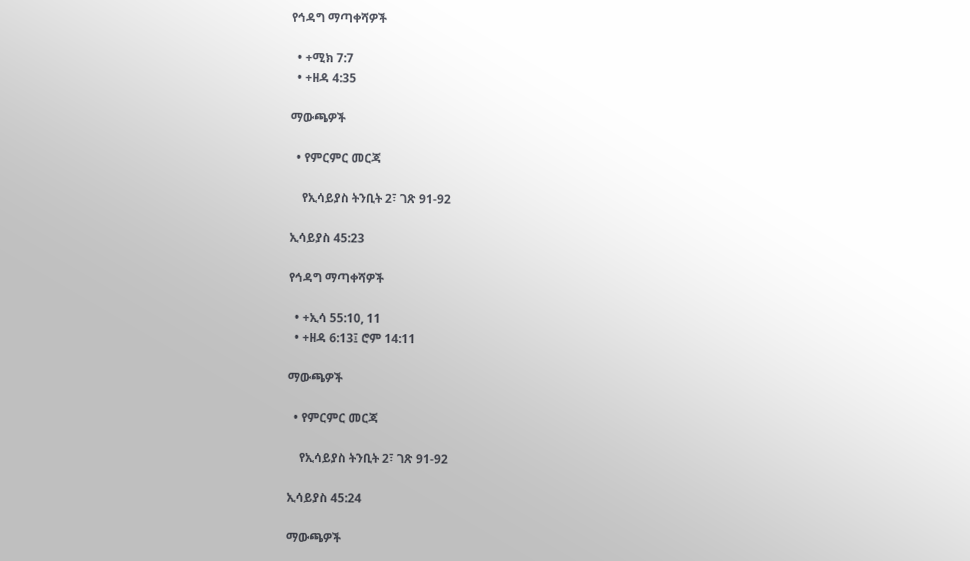የኅዳግ ማጣቀሻዎች

  • +ሚክ 7:7
  • +ዘዳ 4:35

ማውጫዎች

  • የምርምር መርጃ

    የኢሳይያስ ትንቢት 2፣ ገጽ 91-92

ኢሳይያስ 45:23

የኅዳግ ማጣቀሻዎች

  • +ኢሳ 55:10, 11
  • +ዘዳ 6:13፤ ሮም 14:11

ማውጫዎች

  • የምርምር መርጃ

    የኢሳይያስ ትንቢት 2፣ ገጽ 91-92

ኢሳይያስ 45:24

ማውጫዎች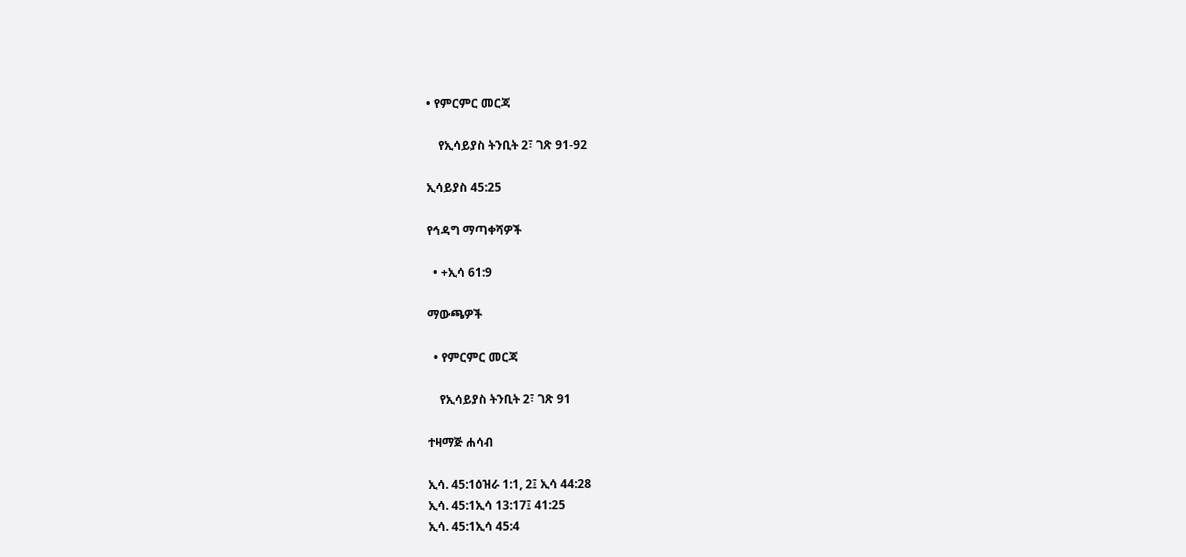• የምርምር መርጃ

    የኢሳይያስ ትንቢት 2፣ ገጽ 91-92

ኢሳይያስ 45:25

የኅዳግ ማጣቀሻዎች

  • +ኢሳ 61:9

ማውጫዎች

  • የምርምር መርጃ

    የኢሳይያስ ትንቢት 2፣ ገጽ 91

ተዛማጅ ሐሳብ

ኢሳ. 45:1ዕዝራ 1:1, 2፤ ኢሳ 44:28
ኢሳ. 45:1ኢሳ 13:17፤ 41:25
ኢሳ. 45:1ኢሳ 45:4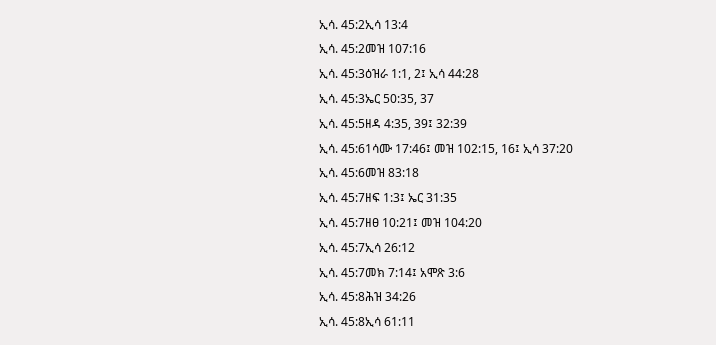ኢሳ. 45:2ኢሳ 13:4
ኢሳ. 45:2መዝ 107:16
ኢሳ. 45:3ዕዝራ 1:1, 2፤ ኢሳ 44:28
ኢሳ. 45:3ኤር 50:35, 37
ኢሳ. 45:5ዘዳ 4:35, 39፤ 32:39
ኢሳ. 45:61ሳሙ 17:46፤ መዝ 102:15, 16፤ ኢሳ 37:20
ኢሳ. 45:6መዝ 83:18
ኢሳ. 45:7ዘፍ 1:3፤ ኤር 31:35
ኢሳ. 45:7ዘፀ 10:21፤ መዝ 104:20
ኢሳ. 45:7ኢሳ 26:12
ኢሳ. 45:7መክ 7:14፤ አሞጽ 3:6
ኢሳ. 45:8ሕዝ 34:26
ኢሳ. 45:8ኢሳ 61:11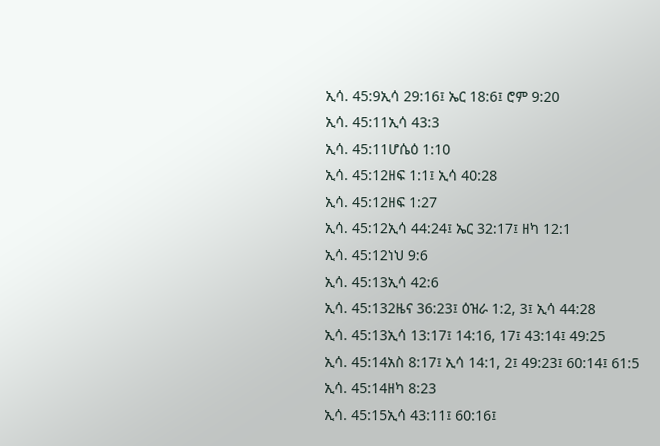ኢሳ. 45:9ኢሳ 29:16፤ ኤር 18:6፤ ሮም 9:20
ኢሳ. 45:11ኢሳ 43:3
ኢሳ. 45:11ሆሴዕ 1:10
ኢሳ. 45:12ዘፍ 1:1፤ ኢሳ 40:28
ኢሳ. 45:12ዘፍ 1:27
ኢሳ. 45:12ኢሳ 44:24፤ ኤር 32:17፤ ዘካ 12:1
ኢሳ. 45:12ነህ 9:6
ኢሳ. 45:13ኢሳ 42:6
ኢሳ. 45:132ዜና 36:23፤ ዕዝራ 1:2, 3፤ ኢሳ 44:28
ኢሳ. 45:13ኢሳ 13:17፤ 14:16, 17፤ 43:14፤ 49:25
ኢሳ. 45:14አስ 8:17፤ ኢሳ 14:1, 2፤ 49:23፤ 60:14፤ 61:5
ኢሳ. 45:14ዘካ 8:23
ኢሳ. 45:15ኢሳ 43:11፤ 60:16፤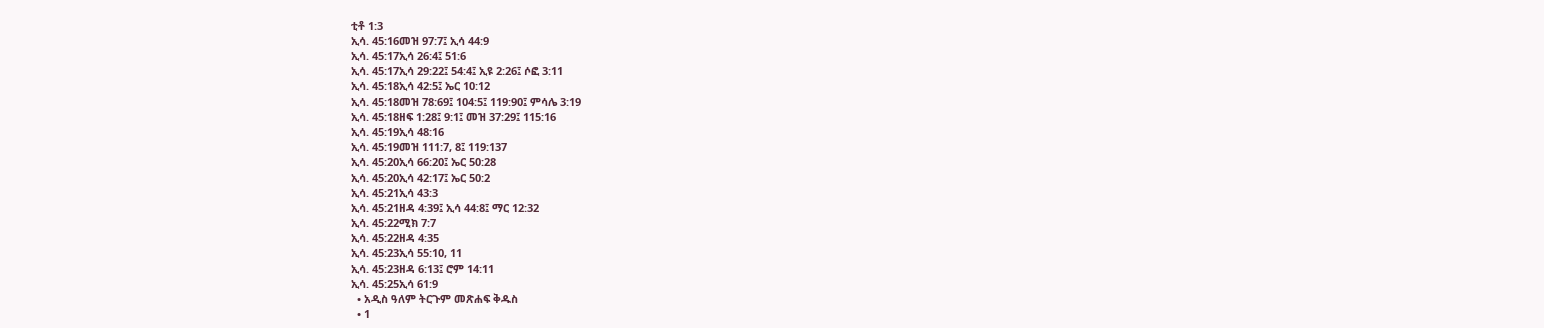ቲቶ 1:3
ኢሳ. 45:16መዝ 97:7፤ ኢሳ 44:9
ኢሳ. 45:17ኢሳ 26:4፤ 51:6
ኢሳ. 45:17ኢሳ 29:22፤ 54:4፤ ኢዩ 2:26፤ ሶፎ 3:11
ኢሳ. 45:18ኢሳ 42:5፤ ኤር 10:12
ኢሳ. 45:18መዝ 78:69፤ 104:5፤ 119:90፤ ምሳሌ 3:19
ኢሳ. 45:18ዘፍ 1:28፤ 9:1፤ መዝ 37:29፤ 115:16
ኢሳ. 45:19ኢሳ 48:16
ኢሳ. 45:19መዝ 111:7, 8፤ 119:137
ኢሳ. 45:20ኢሳ 66:20፤ ኤር 50:28
ኢሳ. 45:20ኢሳ 42:17፤ ኤር 50:2
ኢሳ. 45:21ኢሳ 43:3
ኢሳ. 45:21ዘዳ 4:39፤ ኢሳ 44:8፤ ማር 12:32
ኢሳ. 45:22ሚክ 7:7
ኢሳ. 45:22ዘዳ 4:35
ኢሳ. 45:23ኢሳ 55:10, 11
ኢሳ. 45:23ዘዳ 6:13፤ ሮም 14:11
ኢሳ. 45:25ኢሳ 61:9
  • አዲስ ዓለም ትርጉም መጽሐፍ ቅዱስ
  • 1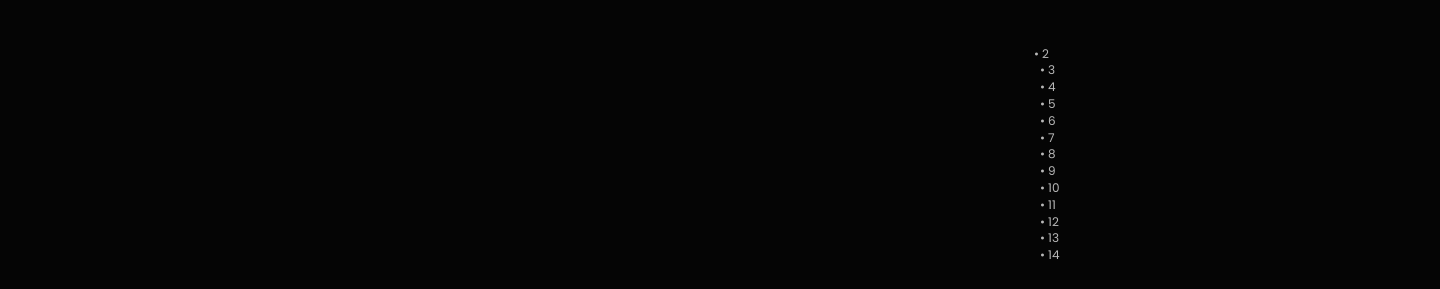• 2
  • 3
  • 4
  • 5
  • 6
  • 7
  • 8
  • 9
  • 10
  • 11
  • 12
  • 13
  • 14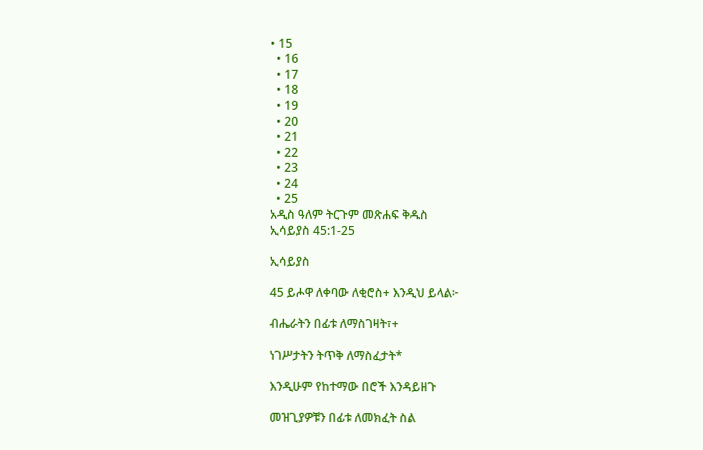• 15
  • 16
  • 17
  • 18
  • 19
  • 20
  • 21
  • 22
  • 23
  • 24
  • 25
አዲስ ዓለም ትርጉም መጽሐፍ ቅዱስ
ኢሳይያስ 45:1-25

ኢሳይያስ

45 ይሖዋ ለቀባው ለቂሮስ+ እንዲህ ይላል፦

ብሔራትን በፊቱ ለማስገዛት፣+

ነገሥታትን ትጥቅ ለማስፈታት*

እንዲሁም የከተማው በሮች እንዳይዘጉ

መዝጊያዎቹን በፊቱ ለመክፈት ስል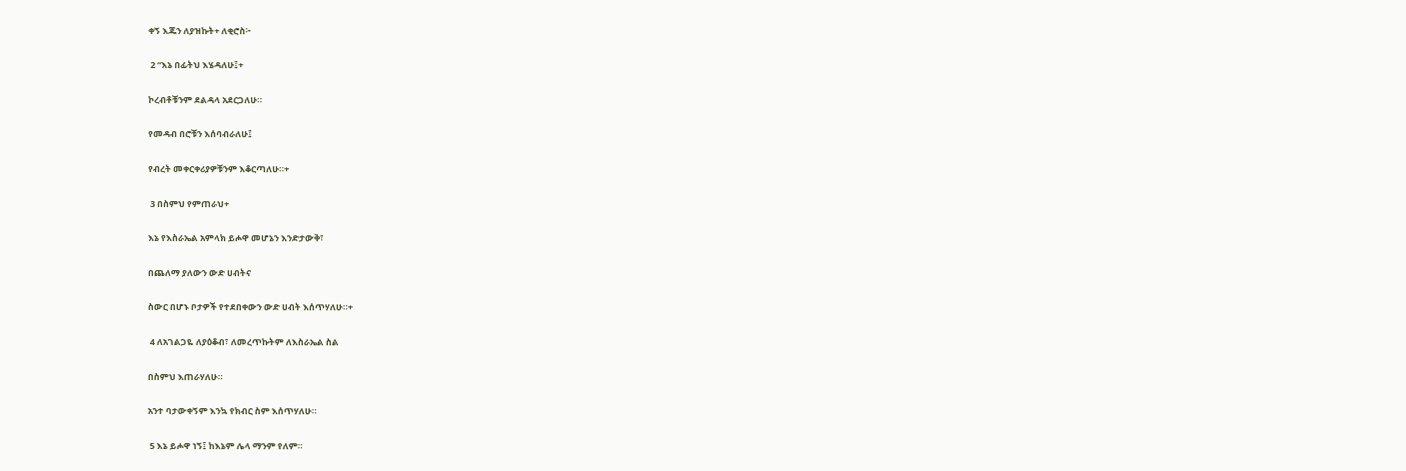ቀኝ እጁን ለያዝኩት+ ለቂሮስ፦

 2 “እኔ በፊትህ እሄዳለሁ፤+

ኮረብቶቹንም ደልዳላ አደርጋለሁ።

የመዳብ በሮቹን እሰባብራለሁ፤

የብረት መቀርቀሪያዎቹንም እቆርጣለሁ።+

 3 በስምህ የምጠራህ+

እኔ የእስራኤል አምላክ ይሖዋ መሆኔን እንድታውቅ፣

በጨለማ ያለውን ውድ ሀብትና

ስውር በሆኑ ቦታዎች የተደበቀውን ውድ ሀብት እሰጥሃለሁ።+

 4 ለአገልጋዬ ለያዕቆብ፣ ለመረጥኩትም ለእስራኤል ስል

በስምህ እጠራሃለሁ።

አንተ ባታውቀኝም እንኳ የክብር ስም እሰጥሃለሁ።

 5 እኔ ይሖዋ ነኝ፤ ከእኔም ሌላ ማንም የለም።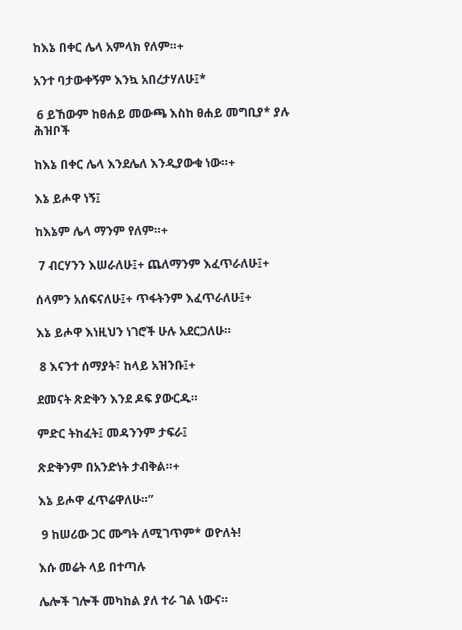ከእኔ በቀር ሌላ አምላክ የለም።+

አንተ ባታውቀኝም እንኳ አበረታሃለሁ፤*

 6 ይኸውም ከፀሐይ መውጫ እስከ ፀሐይ መግቢያ* ያሉ ሕዝቦች

ከእኔ በቀር ሌላ እንደሌለ እንዲያውቁ ነው።+

እኔ ይሖዋ ነኝ፤

ከእኔም ሌላ ማንም የለም።+

 7 ብርሃንን እሠራለሁ፤+ ጨለማንም እፈጥራለሁ፤+

ሰላምን አሰፍናለሁ፤+ ጥፋትንም እፈጥራለሁ፤+

እኔ ይሖዋ እነዚህን ነገሮች ሁሉ አደርጋለሁ።

 8 እናንተ ሰማያት፣ ከላይ አዝንቡ፤+

ደመናት ጽድቅን እንደ ዶፍ ያውርዱ።

ምድር ትከፈት፤ መዳንንም ታፍራ፤

ጽድቅንም በአንድነት ታብቅል።+

እኔ ይሖዋ ፈጥሬዋለሁ።”

 9 ከሠሪው ጋር ሙግት ለሚገጥም* ወዮለት!

እሱ መሬት ላይ በተጣሉ

ሌሎች ገሎች መካከል ያለ ተራ ገል ነውና።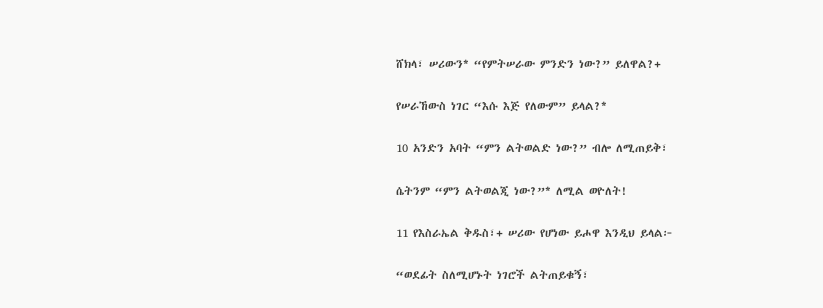ሸክላ፣ ሠሪውን* “የምትሠራው ምንድን ነው?” ይለዋል?+

የሠራኸውስ ነገር “እሱ እጅ የለውም” ይላል?*

10 አንድን አባት “ምን ልትወልድ ነው?” ብሎ ለሚጠይቅ፣

ሴትንም “ምን ልትወልጂ ነው?”* ለሚል ወዮለት!

11 የእስራኤል ቅዱስ፣+ ሠሪው የሆነው ይሖዋ እንዲህ ይላል፦

“ወደፊት ስለሚሆኑት ነገሮች ልትጠይቁኝ፣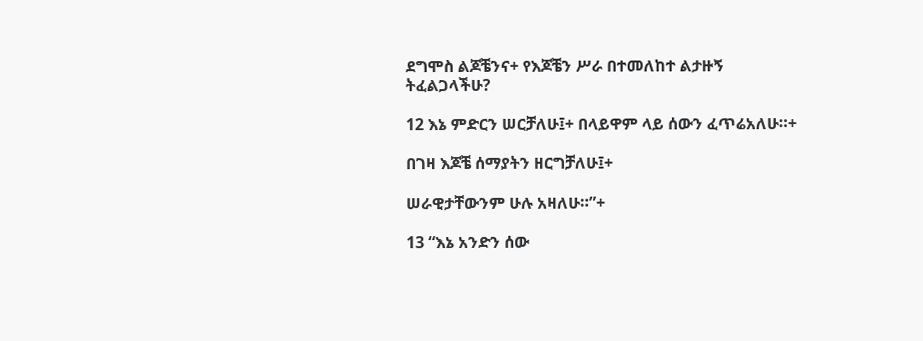ደግሞስ ልጆቼንና+ የእጆቼን ሥራ በተመለከተ ልታዙኝ ትፈልጋላችሁ?

12 እኔ ምድርን ሠርቻለሁ፤+ በላይዋም ላይ ሰውን ፈጥሬአለሁ።+

በገዛ እጆቼ ሰማያትን ዘርግቻለሁ፤+

ሠራዊታቸውንም ሁሉ አዛለሁ።”+

13 “እኔ አንድን ሰው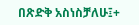በጽድቅ አስነስቻለሁ፤+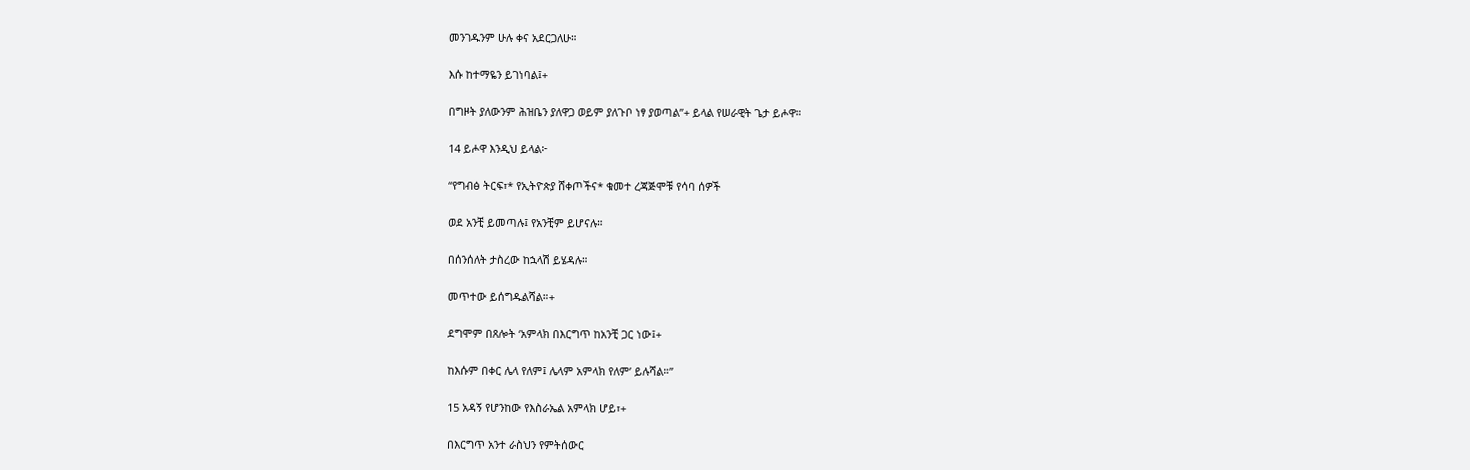መንገዱንም ሁሉ ቀና አደርጋለሁ።

እሱ ከተማዬን ይገነባል፤+

በግዞት ያለውንም ሕዝቤን ያለዋጋ ወይም ያለጉቦ ነፃ ያወጣል”+ ይላል የሠራዊት ጌታ ይሖዋ።

14 ይሖዋ እንዲህ ይላል፦

“የግብፅ ትርፍ፣* የኢትዮጵያ ሸቀጦችና* ቁመተ ረጃጅሞቹ የሳባ ሰዎች

ወደ አንቺ ይመጣሉ፤ የአንቺም ይሆናሉ።

በሰንሰለት ታስረው ከኋላሽ ይሄዳሉ።

መጥተው ይሰግዱልሻል።+

ደግሞም በጸሎት ‘አምላክ በእርግጥ ከአንቺ ጋር ነው፤+

ከእሱም በቀር ሌላ የለም፤ ሌላም አምላክ የለም’ ይሉሻል።”

15 አዳኝ የሆንከው የእስራኤል አምላክ ሆይ፣+

በእርግጥ አንተ ራስህን የምትሰውር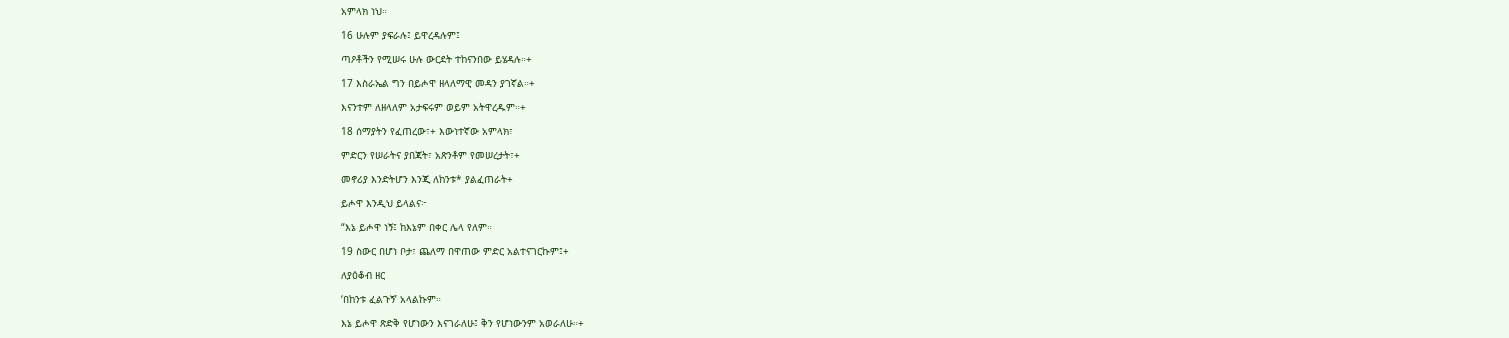አምላክ ነህ።

16 ሁሉም ያፍራሉ፤ ይዋረዳሉም፤

ጣዖቶችን የሚሠሩ ሁሉ ውርደት ተከናንበው ይሄዳሉ።+

17 እስራኤል ግን በይሖዋ ዘላለማዊ መዳን ያገኛል።+

እናንተም ለዘላለም አታፍሩም ወይም አትዋረዱም።+

18 ሰማያትን የፈጠረው፣+ እውነተኛው አምላክ፣

ምድርን የሠራትና ያበጃት፣ አጽንቶም የመሠረታት፣+

መኖሪያ እንድትሆን እንጂ ለከንቱ* ያልፈጠራት+

ይሖዋ እንዲህ ይላልና፦

“እኔ ይሖዋ ነኝ፤ ከእኔም በቀር ሌላ የለም።

19 ስውር በሆነ ቦታ፣ ጨለማ በዋጠው ምድር አልተናገርኩም፤+

ለያዕቆብ ዘር

‘በከንቱ ፈልጉኝ’ አላልኩም።

እኔ ይሖዋ ጽድቅ የሆነውን እናገራለሁ፤ ቅን የሆነውንም አወራለሁ።+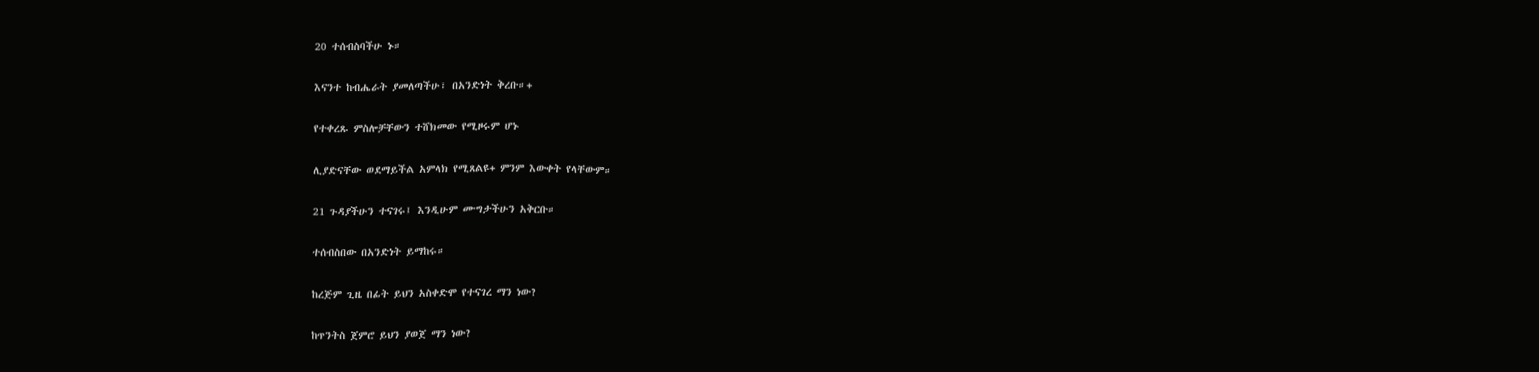20 ተሰብስባችሁ ኑ።

እናንተ ከብሔራት ያመለጣችሁ፣ በአንድነት ቅረቡ።+

የተቀረጹ ምስሎቻቸውን ተሸክመው የሚዞሩም ሆኑ

ሊያድናቸው ወደማይችል አምላክ የሚጸልዩ+ ምንም እውቀት የላቸውም።

21 ጉዳያችሁን ተናገሩ፤ እንዲሁም ሙግታችሁን አቅርቡ።

ተሰብስበው በአንድነት ይማከሩ።

ከረጅም ጊዜ በፊት ይህን አስቀድሞ የተናገረ ማን ነው?

ከጥንትስ ጀምሮ ይህን ያወጀ ማን ነው?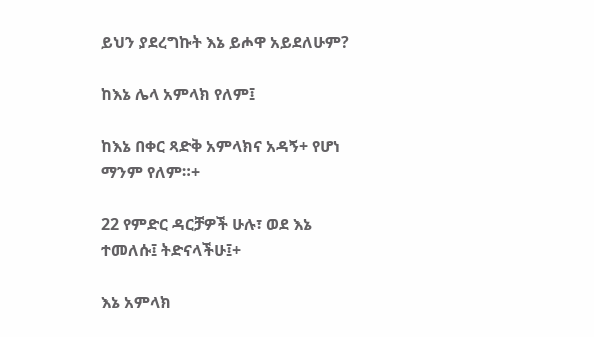ይህን ያደረግኩት እኔ ይሖዋ አይደለሁም?

ከእኔ ሌላ አምላክ የለም፤

ከእኔ በቀር ጻድቅ አምላክና አዳኝ+ የሆነ ማንም የለም።+

22 የምድር ዳርቻዎች ሁሉ፣ ወደ እኔ ተመለሱ፤ ትድናላችሁ፤+

እኔ አምላክ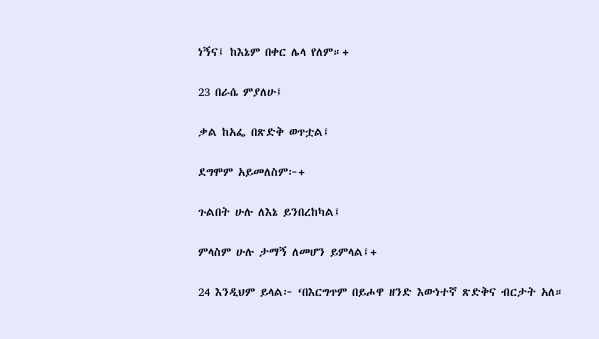ነኝና፤ ከእኔም በቀር ሌላ የለም።+

23 በራሴ ምያለሁ፤

ቃል ከአፌ በጽድቅ ወጥቷል፤

ደግሞም አይመለስም፦+

ጉልበት ሁሉ ለእኔ ይንበረከካል፤

ምላስም ሁሉ ታማኝ ለመሆን ይምላል፤+

24 እንዲህም ይላል፦ ‘በእርግጥም በይሖዋ ዘንድ እውነተኛ ጽድቅና ብርታት አለ።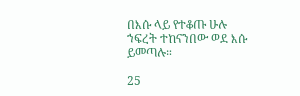በእሱ ላይ የተቆጡ ሁሉ ኀፍረት ተከናንበው ወደ እሱ ይመጣሉ።

25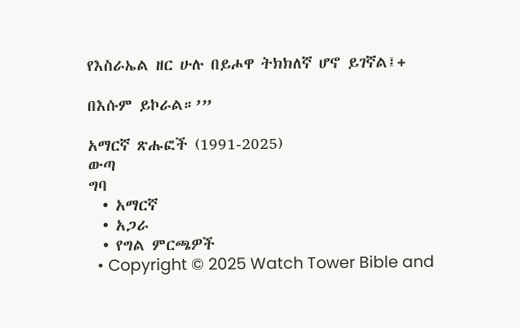የእስራኤል ዘር ሁሉ በይሖዋ ትክክለኛ ሆኖ ይገኛል፤+

በእሱም ይኮራል።’”

አማርኛ ጽሑፎች (1991-2025)
ውጣ
ግባ
  • አማርኛ
  • አጋራ
  • የግል ምርጫዎች
  • Copyright © 2025 Watch Tower Bible and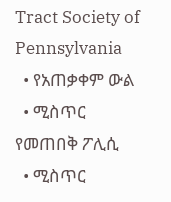Tract Society of Pennsylvania
  • የአጠቃቀም ውል
  • ሚስጥር የመጠበቅ ፖሊሲ
  • ሚስጥር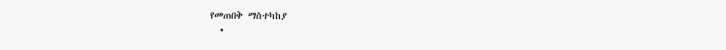የመጠበቅ ማስተካከያ
  •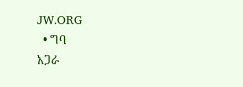JW.ORG
  • ግባ
አጋራ